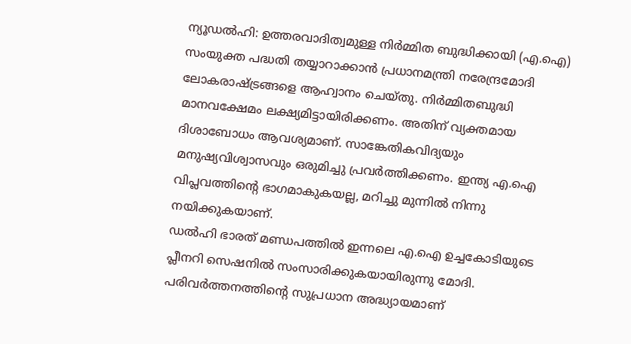ന്യൂഡൽഹി: ഉത്തരവാദിത്വമുള്ള നിർമ്മിത ബുദ്ധിക്കായി (എ.ഐ) സംയുക്ത പദ്ധതി തയ്യാറാക്കാൻ പ്രധാനമന്ത്രി നരേന്ദ്രമോദി ലോകരാഷ്ട്രങ്ങളെ ആഹ്വാനം ചെയ്തു. നിർമ്മിതബുദ്ധി മാനവക്ഷേമം ലക്ഷ്യമിട്ടായിരിക്കണം. അതിന് വ്യക്തമായ ദിശാബോധം ആവശ്യമാണ്. സാങ്കേതികവിദ്യയും മനുഷ്യവിശ്വാസവും ഒരുമിച്ചു പ്രവർത്തിക്കണം. ഇന്ത്യ എ.ഐ വിപ്ലവത്തിന്റെ ഭാഗമാകുകയല്ല, മറിച്ചു മുന്നിൽ നിന്നു നയിക്കുകയാണ്.
ഡൽഹി ഭാരത് മണ്ഡപത്തിൽ ഇന്നലെ എ.ഐ ഉച്ചകോടിയുടെ പ്ലീനറി സെഷനിൽ സംസാരിക്കുകയായിരുന്നു മോദി. പരിവർത്തനത്തിന്റെ സുപ്രധാന അദ്ധ്യായമാണ്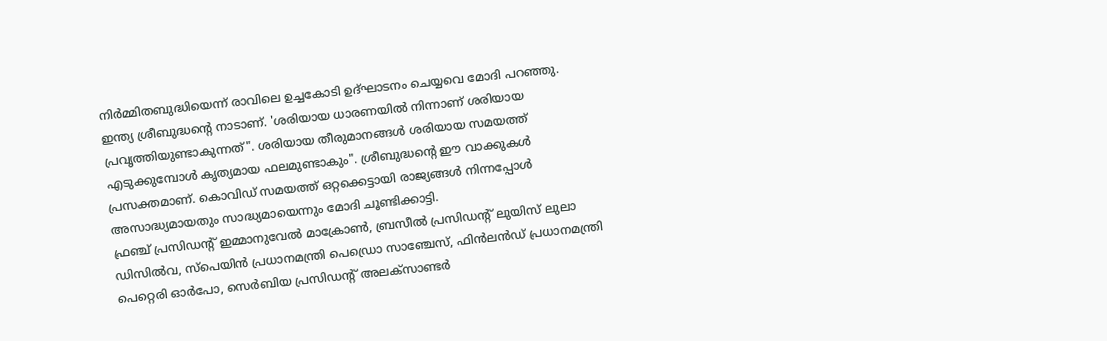നിർമ്മിതബുദ്ധിയെന്ന് രാവിലെ ഉച്ചകോടി ഉദ്ഘാടനം ചെയ്യവെ മോദി പറഞ്ഞു.
ഇന്ത്യ ശ്രീബുദ്ധന്റെ നാടാണ്. 'ശരിയായ ധാരണയിൽ നിന്നാണ് ശരിയായ പ്രവൃത്തിയുണ്ടാകുന്നത്". ശരിയായ തീരുമാനങ്ങൾ ശരിയായ സമയത്ത് എടുക്കുമ്പോൾ കൃത്യമായ ഫലമുണ്ടാകും". ശ്രീബുദ്ധന്റെ ഈ വാക്കുകൾ പ്രസക്തമാണ്. കൊവിഡ് സമയത്ത് ഒറ്റക്കെട്ടായി രാജ്യങ്ങൾ നിന്നപ്പോൾ അസാദ്ധ്യമായതും സാദ്ധ്യമായെന്നും മോദി ചൂണ്ടിക്കാട്ടി.
ഫ്രഞ്ച് പ്രസിഡന്റ് ഇമ്മാനുവേൽ മാക്രോൺ, ബ്രസീൽ പ്രസിഡന്റ് ലുയിസ് ലുലാ ഡിസിൽവ, സ്പെയിൻ പ്രധാനമന്ത്രി പെഡ്രൊ സാഞ്ചേസ്, ഫിൻലൻഡ് പ്രധാനമന്ത്രി പെറ്റെരി ഓർപോ, സെർബിയ പ്രസിഡന്റ് അലക്സാണ്ടർ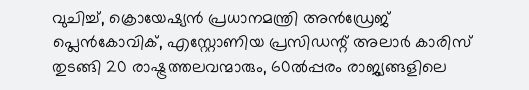വുചിച്ച്, ക്രൊയേഷ്യൻ പ്രധാനമന്ത്രി അൻഡ്രേജ് പ്ലെൻകോവിക്, എസ്റ്റോണിയ പ്രസിഡന്റ് അലാർ കാരിസ് തുടങ്ങി 20 രാഷ്ട്രത്തലവന്മാരും, 60ൽപ്പരം രാജ്യങ്ങളിലെ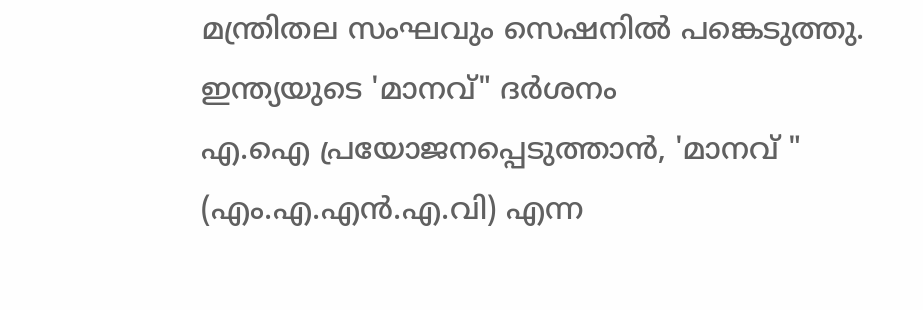മന്ത്രിതല സംഘവും സെഷനിൽ പങ്കെടുത്തു.
ഇന്ത്യയുടെ 'മാനവ്" ദർശനം
എ.ഐ പ്രയോജനപ്പെടുത്താൻ, 'മാനവ് " (എം.എ.എൻ.എ.വി) എന്ന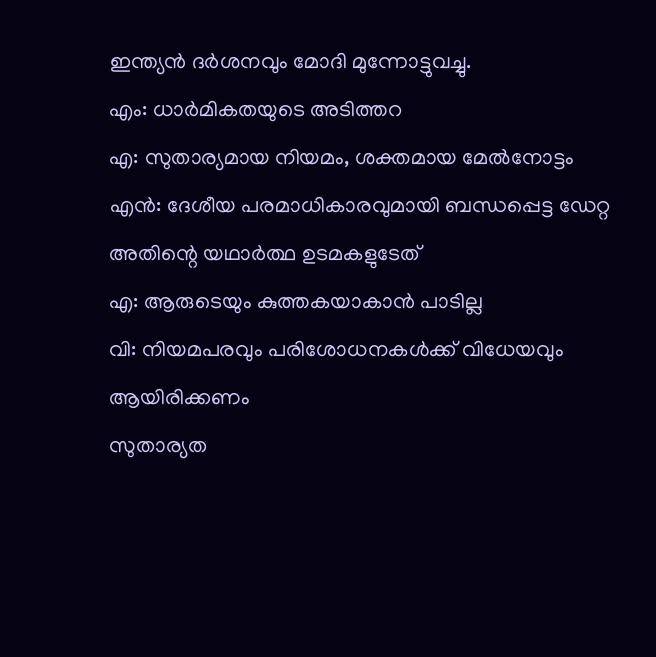ഇന്ത്യൻ ദർശനവും മോദി മുന്നോട്ടുവച്ചു.
എം: ധാർമികതയുടെ അടിത്തറ
എ: സുതാര്യമായ നിയമം, ശക്തമായ മേൽനോട്ടം
എൻ: ദേശീയ പരമാധികാരവുമായി ബന്ധപ്പെട്ട ഡേറ്റ അതിന്റെ യഥാർത്ഥ ഉടമകളുടേത്
എ: ആരുടെയും കുത്തകയാകാൻ പാടില്ല
വി: നിയമപരവും പരിശോധനകൾക്ക് വിധേയവും ആയിരിക്കണം
സുതാര്യത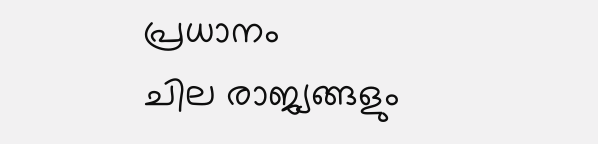പ്രധാനം
ചില രാജ്യങ്ങളും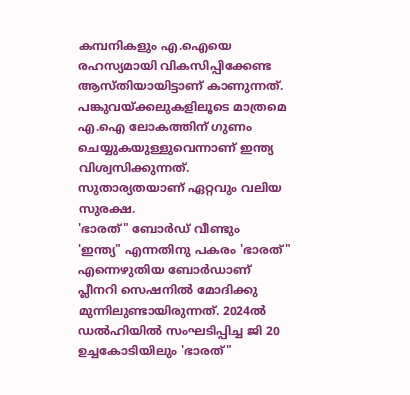കമ്പനികളും എ.ഐയെ രഹസ്യമായി വികസിപ്പിക്കേണ്ട ആസ്തിയായിട്ടാണ് കാണുന്നത്. പങ്കുവയ്ക്കലുകളിലൂടെ മാത്രമെ എ.ഐ ലോകത്തിന് ഗുണം ചെയ്യുകയുള്ളുവെന്നാണ് ഇന്ത്യ വിശ്വസിക്കുന്നത്. സുതാര്യതയാണ് ഏറ്റവും വലിയ സുരക്ഷ.
'ഭാരത്" ബോർഡ് വീണ്ടും
'ഇന്ത്യ" എന്നതിനു പകരം 'ഭാരത്" എന്നെഴുതിയ ബോർഡാണ് പ്ലീനറി സെഷനിൽ മോദിക്കു മുന്നിലുണ്ടായിരുന്നത്. 2024ൽ ഡൽഹിയിൽ സംഘടിപ്പിച്ച ജി 20 ഉച്ചകോടിയിലും 'ഭാരത്"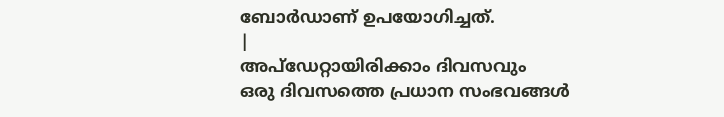ബോർഡാണ് ഉപയോഗിച്ചത്.
|
അപ്ഡേറ്റായിരിക്കാം ദിവസവും
ഒരു ദിവസത്തെ പ്രധാന സംഭവങ്ങൾ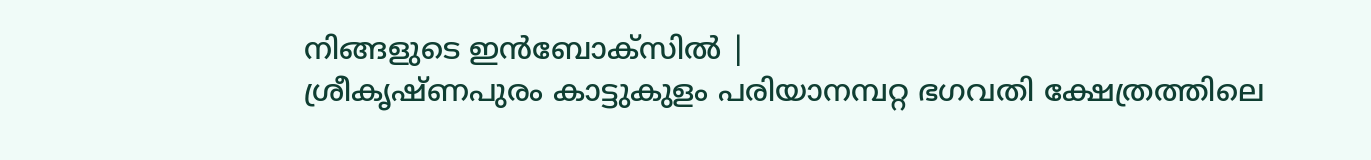നിങ്ങളുടെ ഇൻബോക്സിൽ |
ശ്രീകൃഷ്ണപുരം കാട്ടുകുളം പരിയാനമ്പറ്റ ഭഗവതി ക്ഷേത്രത്തിലെ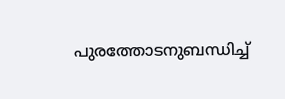പുരത്തോടനുബന്ധിച്ച്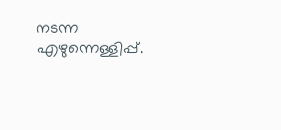നടന്ന എഴുന്നെള്ളിപ്പ്.